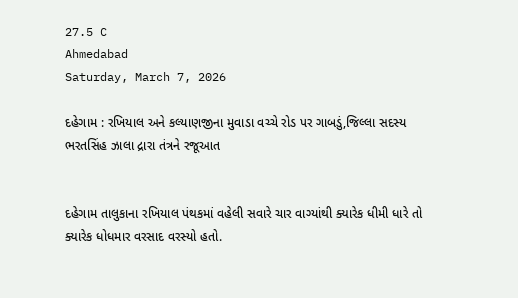27.5 C
Ahmedabad
Saturday, March 7, 2026

દહેગામ : રખિયાલ અને કલ્યાણજીના મુવાડા વચ્ચે રોડ પર ગાબડું,જિલ્લા સદસ્ય ભરતસિંહ ઝાલા દ્રારા તંત્રને રજૂઆત


દહેગામ તાલુકાના રખિયાલ પંથકમાં વહેલી સવારે ચાર વાગ્યાંથી ક્યારેક ધીમી ધારે તો ક્યારેક ધોધમાર વરસાદ વરસ્યો હતો.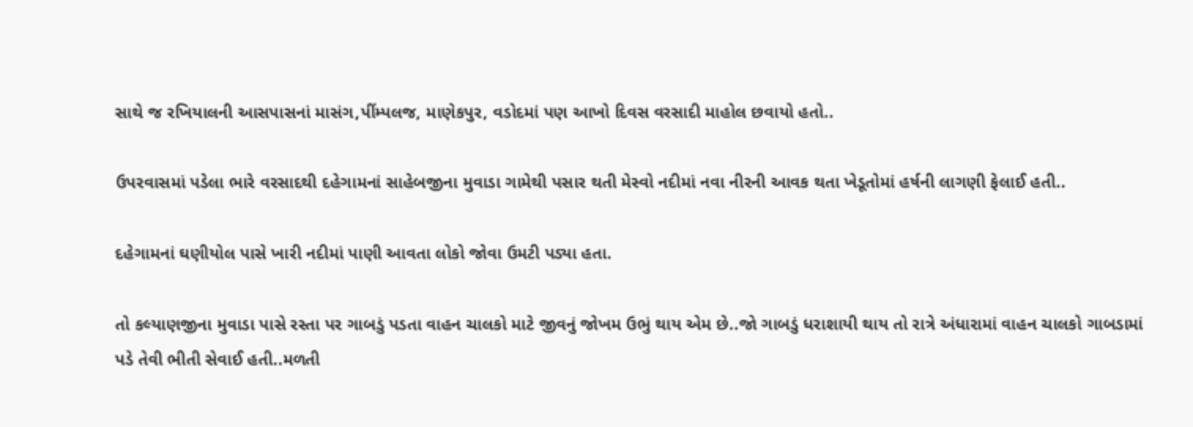સાથે જ રખિયાલની આસપાસનાં માસંગ,પીંમ્પલજ, માણેકપુર, વડોદમાં પણ આખો દિવસ વરસાદી માહોલ છવાયો હતો..

ઉપરવાસમાં પડેલા ભારે વરસાદથી દહેગામનાં સાહેબજીના મુવાડા ગામેથી પસાર થતી મેસ્વો નદીમાં નવા નીરની આવક થતા ખેડૂતોમાં હર્ષની લાગણી ફેલાઈ હતી..

દહેગામનાં ઘણીયોલ પાસે ખારી નદીમાં પાણી આવતા લોકો જોવા ઉમટી પડ્યા હતા.

તો કલ્યાણજીના મુવાડા પાસે રસ્તા પર ગાબડું પડતા વાહન ચાલકો માટે જીવનું જોખમ ઉભું થાય એમ છે..જો ગાબડું ધરાશાયી થાય તો રાત્રે અંધારામાં વાહન ચાલકો ગાબડામાં પડે તેવી ભીતી સેવાઈ હતી..મળતી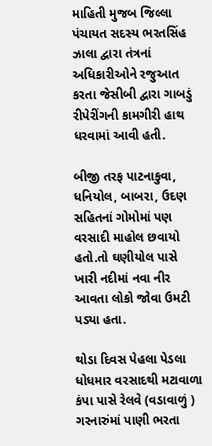માહિતી મુજબ જિલ્લા પંચાયત સદસ્ય ભરતસિંહ ઝાલા દ્વારા તંત્રનાં અધિકારીઓને રજુઆત કરતા જેસીબી દ્વારા ગાબડું રીપેરીંગની કામગીરી હાથ ધરવામાં આવી હતી.

બીજી તરફ પાટનાકુવા, ધનિયોલ, બાબરા, ઉદણ સહિતનાં ગોમોમાં પણ વરસાદી માહોલ છવાયો હતો.તો ઘણીયોલ પાસે ખારી નદીમાં નવા નીર આવતા લોકો જોવા ઉમટી પડ્યા હતા.

થોડા દિવસ પેહલા પેડલા ધોધમાર વરસાદથી મટાવાળા કંપા પાસે રેલવે (વડાવાળું ) ગરનારુંમાં પાણી ભરતા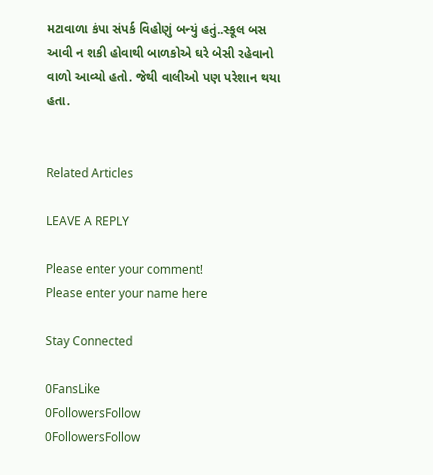મટાવાળા કંપા સંપર્ક વિહોણું બન્યું હતું..સ્કૂલ બસ આવી ન શકી હોવાથી બાળકોએ ઘરે બેસી રહેવાનો વાળો આવ્યો હતો. જેથી વાલીઓ પણ પરેશાન થયા હતા.


Related Articles

LEAVE A REPLY

Please enter your comment!
Please enter your name here

Stay Connected

0FansLike
0FollowersFollow
0FollowersFollow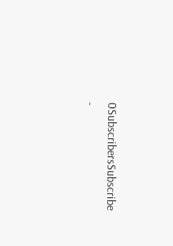0SubscribersSubscribe
-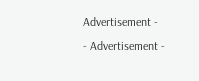Advertisement -
- Advertisement -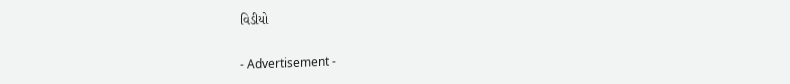વિડીયો

- Advertisement -